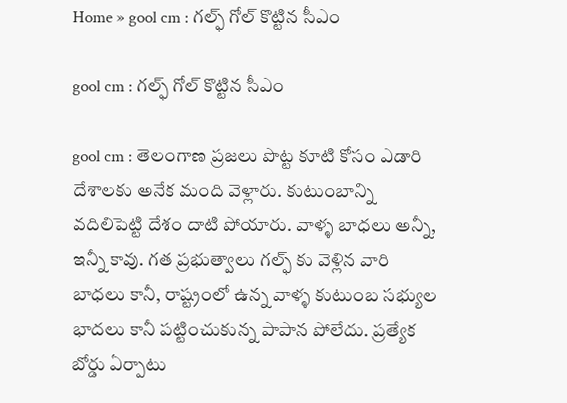Home » gool cm : గల్ఫ్ గోల్ కొట్టిన సీఎం

gool cm : గల్ఫ్ గోల్ కొట్టిన సీఎం

gool cm : తెలంగాణ ప్రజలు పొట్ట కూటి కోసం ఎడారి దేశాలకు అనేక మంది వెళ్లారు. కుటుంబాన్ని వదిలిపెట్టి దేశం దాటి పోయారు. వాళ్ళ బాధలు అన్నీ, ఇన్నీ కావు. గత ప్రభుత్వాలు గల్ఫ్ కు వెళ్లిన వారి బాధలు కానీ, రాష్ట్రంలో ఉన్న వాళ్ళ కుటుంబ సభ్యుల భాదలు కానీ పట్టించుకున్న పాపాన పోలేదు. ప్రత్యేక బోర్డు ఏర్పాటు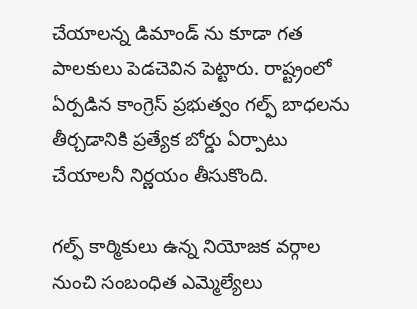చేయాలన్న డిమాండ్ ను కూడా గత పాలకులు పెడచెవిన పెట్టారు. రాష్ట్రంలో ఏర్పడిన కాంగ్రెస్ ప్రభుత్వం గల్ఫ్ బాధలను తీర్చడానికి ప్రత్యేక బోర్డు ఏర్పాటు చేయాలనీ నిర్ణయం తీసుకొంది.

గల్ఫ్ కార్మికులు ఉన్న నియోజక వర్గాల నుంచి సంబంధిత ఎమ్మెల్యేలు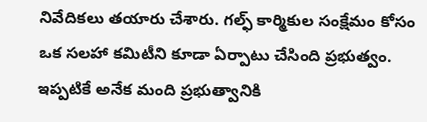నివేదికలు తయారు చేశారు. గల్ఫ్ కార్మికుల సంక్షేమం కోసం ఒక సలహా కమిటీని కూడా ఏర్పాటు చేసింది ప్రభుత్వం. ఇప్పటికే అనేక మంది ప్రభుత్వానికి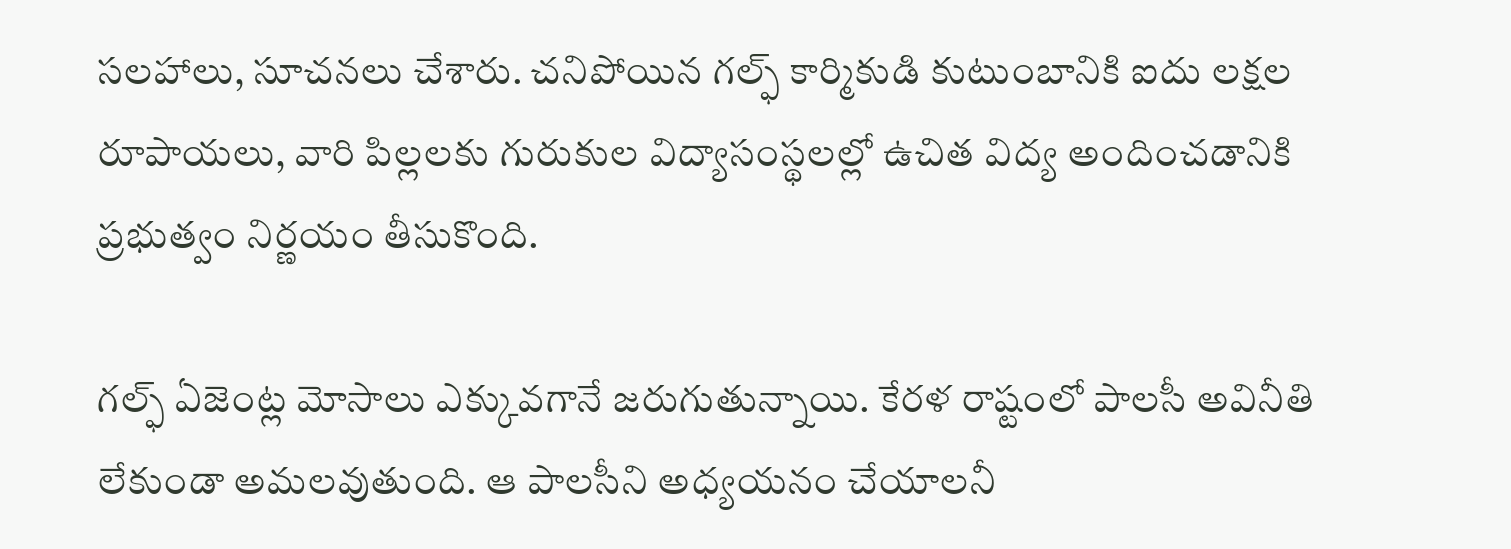సలహాలు, సూచనలు చేశారు. చనిపోయిన గల్ఫ్ కార్మికుడి కుటుంబానికి ఐదు లక్షల రూపాయలు, వారి పిల్లలకు గురుకుల విద్యాసంస్థలల్లో ఉచిత విద్య అందించడానికి ప్రభుత్వం నిర్ణయం తీసుకొంది.

గల్ఫ్ ఏజెంట్ల మోసాలు ఎక్కువగానే జరుగుతున్నాయి. కేరళ రాష్టంలో పాలసీ అవినీతి లేకుండా అమలవుతుంది. ఆ పాలసీని అధ్యయనం చేయాలనీ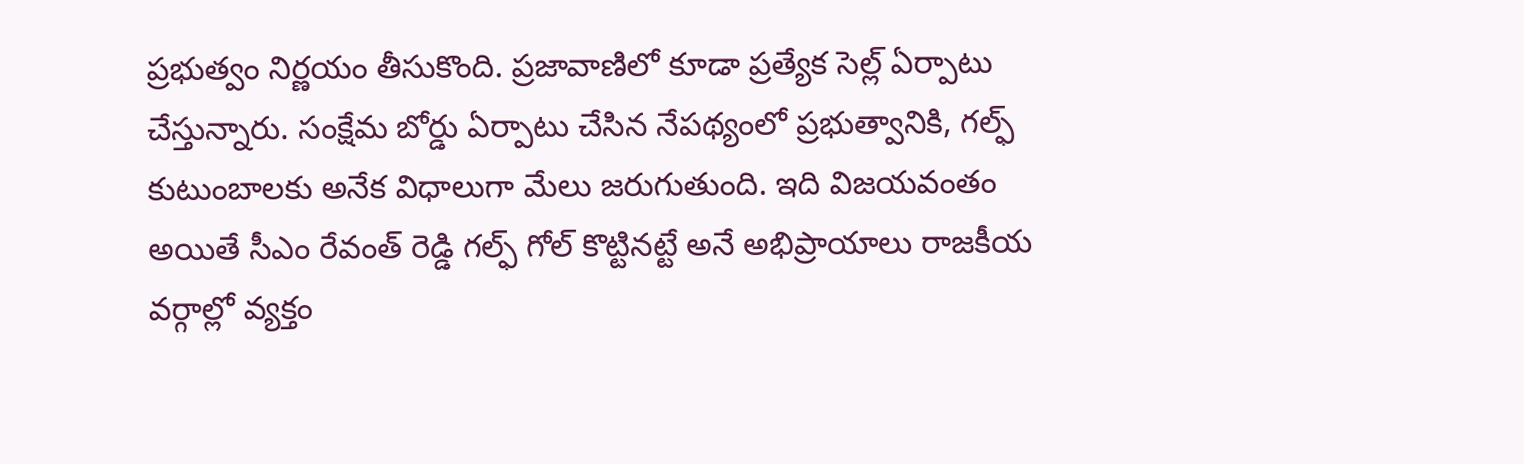ప్రభుత్వం నిర్ణయం తీసుకొంది. ప్రజావాణిలో కూడా ప్రత్యేక సెల్ల్ ఏర్పాటు చేస్తున్నారు. సంక్షేమ బోర్డు ఏర్పాటు చేసిన నేపథ్యంలో ప్రభుత్వానికి, గల్ఫ్ కుటుంబాలకు అనేక విధాలుగా మేలు జరుగుతుంది. ఇది విజయవంతం అయితే సీఎం రేవంత్ రెడ్డి గల్ఫ్ గోల్ కొట్టినట్టే అనే అభిప్రాయాలు రాజకీయ వర్గాల్లో వ్యక్తం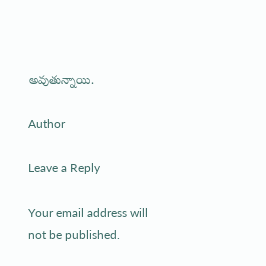అవుతున్నాయి.

Author

Leave a Reply

Your email address will not be published.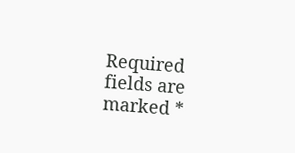Required fields are marked *